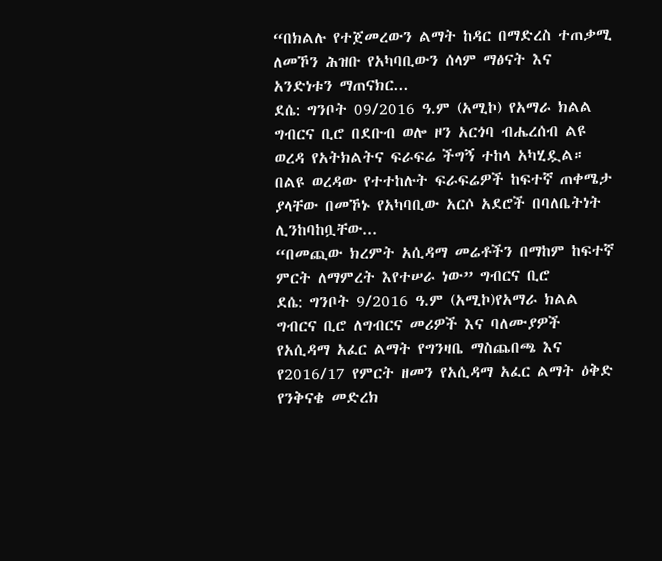“በክልሉ የተጀመረውን ልማት ከዳር በማድረስ ተጠቃሚ ለመኾን ሕዝቡ የአካባቢውን ሰላም ማፅናት እና አንድነቱን ማጠናክር...
ደሴ: ግንቦት 09/2016 ዓ.ም (አሚኮ) የአማራ ክልል ግብርና ቢሮ በደቡብ ወሎ ዞን አርጎባ ብሔረሰብ ልዩ ወረዳ የአትክልትና ፍራፍሬ ችግኝ ተከላ አካሂዷል። በልዩ ወረዳው የተተከሉት ፍራፍሬዎች ከፍተኛ ጠቀሜታ ያላቸው በመኾኑ የአካባቢው አርሶ አደሮች በባለቤትነት ሊንከባከቧቸው...
“በመጪው ክረምት አሲዳማ መሬቶችን በማከም ከፍተኛ ምርት ለማምረት እየተሠራ ነው” ግብርና ቢሮ
ደሴ: ግንቦት 9/2016 ዓ.ም (አሚኮ)የአማራ ክልል ግብርና ቢሮ ለግብርና መሪዎች እና ባለሙያዎች የአሲዳማ አፈር ልማት የግንዛቤ ማስጨበጫ እና የ2016/17 የምርት ዘመን የአሲዳማ አፈር ልማት ዕቅድ የንቅናቄ መድረክ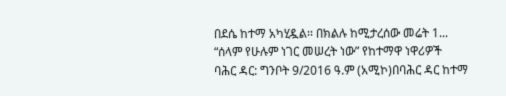በደሴ ከተማ አካሂዷል፡፡ በክልሉ ከሚታረሰው መሬት 1...
“ሰላም የሁሉም ነገር መሠረት ነው” የከተማዋ ነዋሪዎች
ባሕር ዳር: ግንቦት 9/2016 ዓ.ም (አሚኮ)በባሕር ዳር ከተማ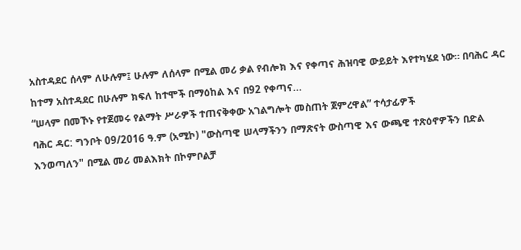አስተዳደር ሰላም ለሁሉም፤ ሁሉም ለሰላም በሚል መሪ ቃል የብሎክ እና የቀጣና ሕዝባዊ ውይይት እየተካሄደ ነው። በባሕር ዳር ከተማ አስተዳደር በሁሉም ክፍለ ከተሞች በማዕከል እና በ92 የቀጣና...
“ሠላም በመኾኑ የተጀመሩ የልማት ሥራዎች ተጠናቅቀው አገልግሎት መስጠት ጀምረዋል” ተሳታፊዎች
ባሕር ዳር: ግንቦት 09/2016 ዓ.ም (አሚኮ) "ውስጣዊ ሠላማችንን በማጽናት ውስጣዊ እና ውጫዊ ተጽዕኖዎችን በድል እንወጣለን" በሚል መሪ መልእክት በኮምቦልቻ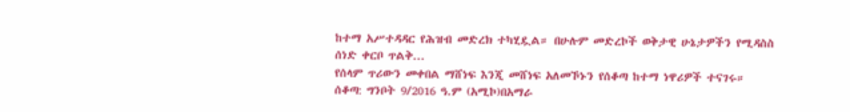ከተማ አሥተዳዳር የሕዝብ መድረክ ተካሂዷል። በሁሉም መድረኮች ወቅታዊ ሁኔታዎችን የሚዳስስ ሰነድ ቀርቦ ጥልቅ...
የሰላም ጥሪውን መቀበል ማሸነፍ እንጂ መሸነፍ አለመኾኑን የሰቆጣ ከተማ ነዋሪዎች ተናገሩ።
ሰቆጣ: ግንቦት 9/2016 ዓ.ም (አሚኮ)በአማራ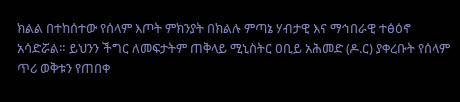ክልል በተከሰተው የሰላም እጦት ምክንያት በክልሉ ምጣኔ ሃብታዊ እና ማኅበራዊ ተፅዕኖ አሳድሯል። ይህንን ችግር ለመፍታትም ጠቅላይ ሚኒስትር ዐቢይ አሕመድ (ዶ.ር) ያቀረቡት የሰላም ጥሪ ወቅቱን የጠበቀ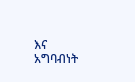እና አግባብነት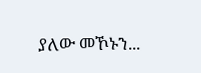ያለው መኾኑን...